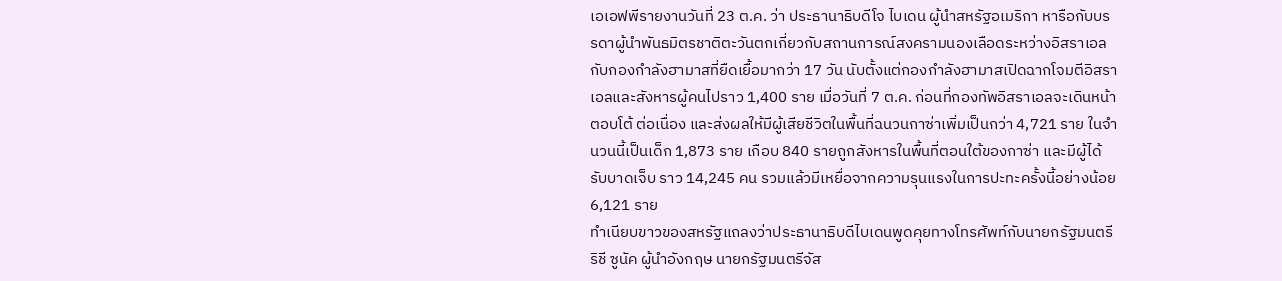เอเอฟพีรายงานวันที่ 23 ต.ค. ว่า ประธานาธิบดีโจ ไบเดน ผู้นำสหรัฐอเมริกา หารือกับบรรดาผู้นำพันธมิตรชาติตะวันตกเกี่ยวกับสถานการณ์สงครามนองเลือดระหว่างอิสราเอลกับกองกำลังฮามาสที่ยืดเยื้อมากว่า 17 วัน นับตั้งแต่กองกำลังฮามาสเปิดฉากโจมตีอิสราเอลและสังหารผู้คนไปราว 1,400 ราย เมื่อวันที่ 7 ต.ค. ก่อนที่กองทัพอิสราเอลจะเดินหน้าตอบโต้ ต่อเนื่อง และส่งผลให้มีผู้เสียชีวิตในพื้นที่ฉนวนกาซ่าเพิ่มเป็นกว่า 4,721 ราย ในจำนวนนี้เป็นเด็ก 1,873 ราย เกือบ 840 รายถูกสังหารในพื้นที่ตอนใต้ของกาซ่า และมีผู้ได้รับบาดเจ็บ ราว 14,245 คน รวมแล้วมีเหยื่อจากความรุนแรงในการปะทะครั้งนี้อย่างน้อย 6,121 ราย
ทำเนียบขาวของสหรัฐแถลงว่าประธานาธิบดีไบเดนพูดคุยทางโทรศัพท์กับนายกรัฐมนตรีริชี ซูนัค ผู้นำอังกฤษ นายกรัฐมนตรีจัส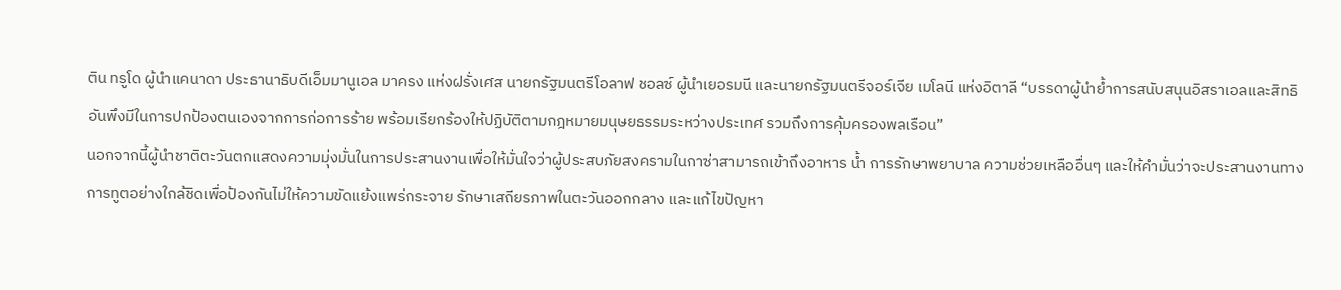ติน ทรูโด ผู้นำแคนาดา ประธานาธิบดีเอ็มมานูเอล มาครง แห่งฝรั่งเศส นายกรัฐมนตรีโอลาฟ ชอลซ์ ผู้นำเยอรมนี และนายกรัฐมนตรีจอร์เจีย เมโลนี แห่งอิตาลี “บรรดาผู้นำย้ำการสนับสนุนอิสราเอลและสิทธิอันพึงมีในการปกป้องตนเองจากการก่อการร้าย พร้อมเรียกร้องให้ปฏิบัติตามกฎหมายมนุษยธรรมระหว่างประเทศ รวมถึงการคุ้มครองพลเรือน”
นอกจากนี้ผู้นำชาติตะวันตกแสดงความมุ่งมั่นในการประสานงานเพื่อให้มั่นใจว่าผู้ประสบภัยสงครามในกาซ่าสามารถเข้าถึงอาหาร น้ำ การรักษาพยาบาล ความช่วยเหลืออื่นๆ และให้คำมั่นว่าจะประสานงานทางการทูตอย่างใกล้ชิดเพื่อป้องกันไม่ให้ความขัดแย้งแพร่กระจาย รักษาเสถียรภาพในตะวันออกกลาง และแก้ไขปัญหา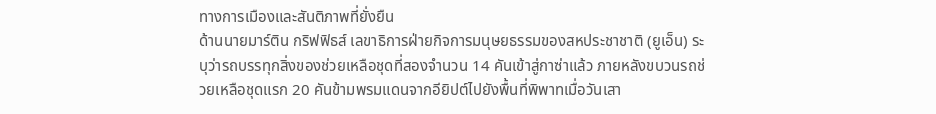ทางการเมืองและสันติภาพที่ยั่งยืน
ด้านนายมาร์ติน กริฟฟิธส์ เลขาธิการฝ่ายกิจการมนุษยธรรมของสหประชาชาติ (ยูเอ็น) ระบุว่ารถบรรทุกสิ่งของช่วยเหลือชุดที่สองจำนวน 14 คันเข้าสู่กาซ่าแล้ว ภายหลังขบวนรถช่วยเหลือชุดแรก 20 คันข้ามพรมแดนจากอียิปต์ไปยังพื้นที่พิพาทเมื่อวันเสา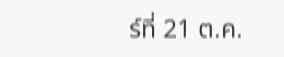ร์ที่ 21 ต.ค.